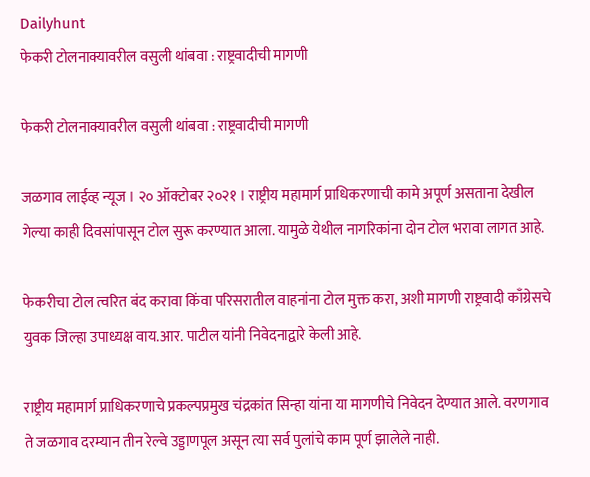Dailyhunt
फेकरी टोलनाक्यावरील वसुली थांबवा : राष्ट्रवादीची मागणी

फेकरी टोलनाक्यावरील वसुली थांबवा : राष्ट्रवादीची मागणी

जळगाव लाईव्ह न्यूज । २० ऑक्टोबर २०२१ । राष्ट्रीय महामार्ग प्राधिकरणाची कामे अपूर्ण असताना देखील गेल्या काही दिवसांपासून टोल सुरू करण्यात आला. यामुळे येथील नागरिकांना दोन टोल भरावा लागत आहे.

फेकरीचा टोल त्वरित बंद करावा किंवा परिसरातील वाहनांना टोल मुक्त करा, अशी मागणी राष्ट्रवादी काँग्रेसचे युवक जिल्हा उपाध्यक्ष वाय.आर. पाटील यांनी निवेदनाद्वारे केली आहे.

राष्ट्रीय महामार्ग प्राधिकरणाचे प्रकल्पप्रमुख चंद्रकांत सिन्हा यांना या मागणीचे निवेदन देण्यात आले. वरणगाव ते जळगाव दरम्यान तीन रेल्वे उड्डाणपूल असून त्या सर्व पुलांचे काम पूर्ण झालेले नाही.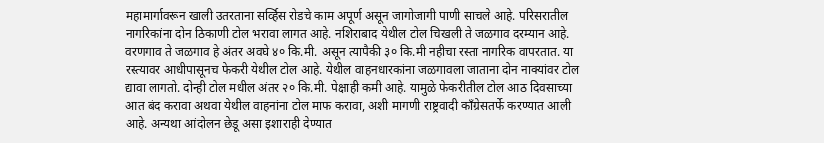महामार्गावरून खाली उतरताना सर्व्हिस रोडचे काम अपूर्ण असून जागोजागी पाणी साचले आहे. परिसरातील नागरिकांना दोन ठिकाणी टोल भरावा लागत आहे. नशिराबाद येथील टोल चिखली ते जळगाव दरम्यान आहे. वरणगाव ते जळगाव हे अंतर अवघे ४० कि.मी. असून त्यापैकी ३० कि.मी नहीचा रस्ता नागरिक वापरतात. या रस्त्यावर आधीपासूनच फेकरी येथील टोल आहे. येथील वाहनधारकांना जळगावला जाताना दोन नाक्यांवर टोल द्यावा लागतो. दोन्ही टोल मधील अंतर २० कि.मी. पेक्षाही कमी आहे. यामुळे फेकरीतील टोल आठ दिवसाच्या आत बंद करावा अथवा येथील वाहनांना टोल माफ करावा, अशी मागणी राष्ट्रवादी काँग्रेसतर्फे करण्यात आली आहे. अन्यथा आंदोलन छेडू असा इशाराही देण्यात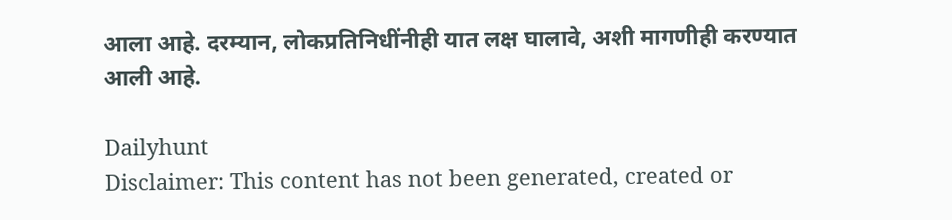आला आहे. दरम्यान, लोकप्रतिनिधींनीही यात लक्ष घालावे, अशी मागणीही करण्यात आली आहे.

Dailyhunt
Disclaimer: This content has not been generated, created or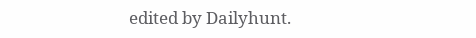edited by Dailyhunt.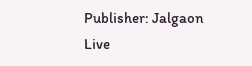Publisher: Jalgaon Live